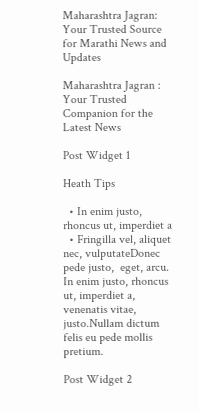Maharashtra Jagran: Your Trusted Source for Marathi News and Updates

Maharashtra Jagran : Your Trusted Companion for the Latest News

Post Widget 1

Heath Tips

  • In enim justo, rhoncus ut, imperdiet a
  • Fringilla vel, aliquet nec, vulputateDonec pede justo,  eget, arcu. In enim justo, rhoncus ut, imperdiet a, venenatis vitae, justo.Nullam dictum felis eu pede mollis pretium.

Post Widget 2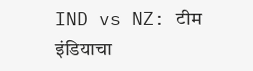IND vs NZ: टीम इंडियाचा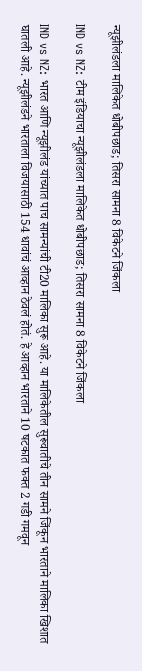न्यूझीलंडला मालिकेत धोबीपछाड; तिसरा सामना 8 विकेटने जिंकला

IND vs NZ: टीम इंडियाचा न्यूझीलंडला मालिकेत धोबीपछाड; तिसरा सामना 8 विकेटने जिंकला

IND vs NZ: भारत आणि न्यूझीलंड यांच्यात पाच सामन्यांची टी20 मालिका सुरू आहे. या मालिकेतील सुरूवातीचे तीन सामने जिंकून भारताने मालिका खिशात घातली आहे. न्यूझीलंडने भारताला विजयासाठी 154 धावांचं आव्हान ठेवलं होतं. हे आव्हान भारताने 10 षटकात फक्त 2 गडी गमवून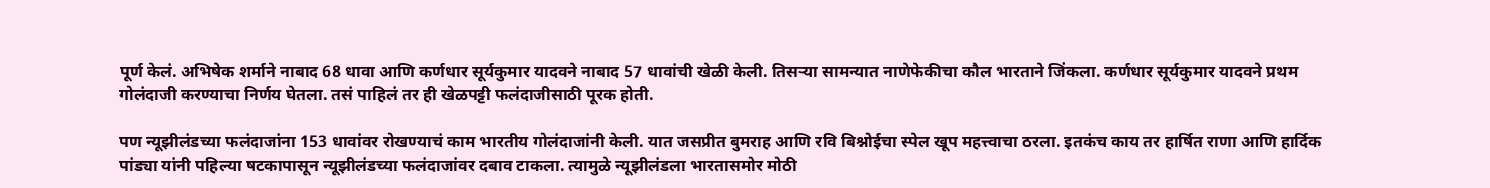पूर्ण केलं. अभिषेक शर्माने नाबाद 68 धावा आणि कर्णधार सूर्यकुमार यादवने नाबाद 57 धावांची खेळी केली. तिसऱ्या सामन्यात नाणेफेकीचा कौल भारताने जिंकला. कर्णधार सूर्यकुमार यादवने प्रथम गोलंदाजी करण्याचा निर्णय घेतला. तसं पाहिलं तर ही खेळपट्टी फलंदाजीसाठी पूरक होती.

पण न्यूझीलंडच्या फलंदाजांना 153 धावांवर रोखण्याचं काम भारतीय गोलंदाजांनी केली. यात जसप्रीत बुमराह आणि रवि बिश्नोईचा स्पेल खूप महत्त्वाचा ठरला. इतकंच काय तर हार्षित राणा आणि हार्दिक पांड्या यांनी पहिल्या षटकापासून न्यूझीलंडच्या फलंदाजांवर दबाव टाकला. त्यामुळे न्यूझीलंडला भारतासमोर मोठी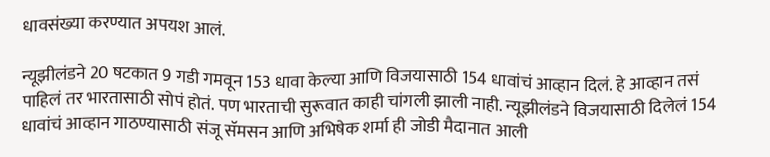धावसंख्या करण्यात अपयश आलं.

न्यूझीलंडने 20 षटकात 9 गडी गमवून 153 धावा केल्या आणि विजयासाठी 154 धावांचं आव्हान दिलं. हे आव्हान तसं पाहिलं तर भारतासाठी सोपं होतं. पण भारताची सुरूवात काही चांगली झाली नाही. न्यूझीलंडने विजयासाठी दिलेलं 154 धावांचं आव्हान गाठण्यासाठी संजू सॅमसन आणि अभिषेक शर्मा ही जोडी मैदानात आली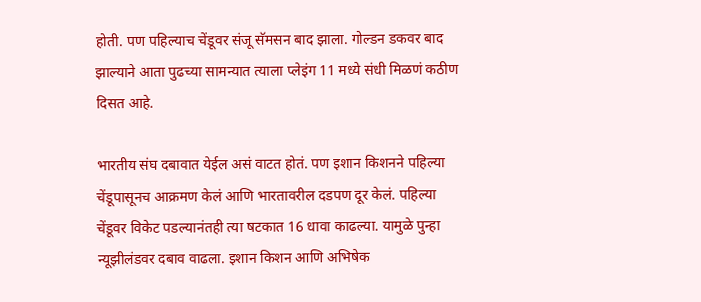होती. पण पहिल्याच चेंडूवर संजू सॅमसन बाद झाला. गोल्डन डकवर बाद झाल्याने आता पुढच्या सामन्यात त्याला प्लेइंग 11 मध्ये संधी मिळणं कठीण दिसत आहे.

भारतीय संघ दबावात येईल असं वाटत होतं. पण इशान किशनने पहिल्या चेंडूपासूनच आक्रमण केलं आणि भारतावरील दडपण दूर केलं. पहिल्या चेंडूवर विकेट पडल्यानंतही त्या षटकात 16 धावा काढल्या. यामुळे पुन्हा न्यूझीलंडवर दबाव वाढला. इशान किशन आणि अभिषेक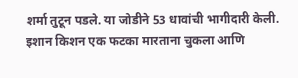शर्मा तुटून पडले. या जोडीने 53 धावांची भागीदारी केली. इशान किशन एक फटका मारताना चुकला आणि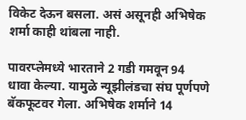विकेट देऊन बसला. असं असूनही अभिषेक शर्मा काही थांबला नाही.

पावरप्लेमध्ये भारताने 2 गडी गमवून 94 धावा केल्या. यामुळे न्यूझीलंडचा संघ पूर्णपणे बॅकफूटवर गेला. अभिषेक शर्माने 14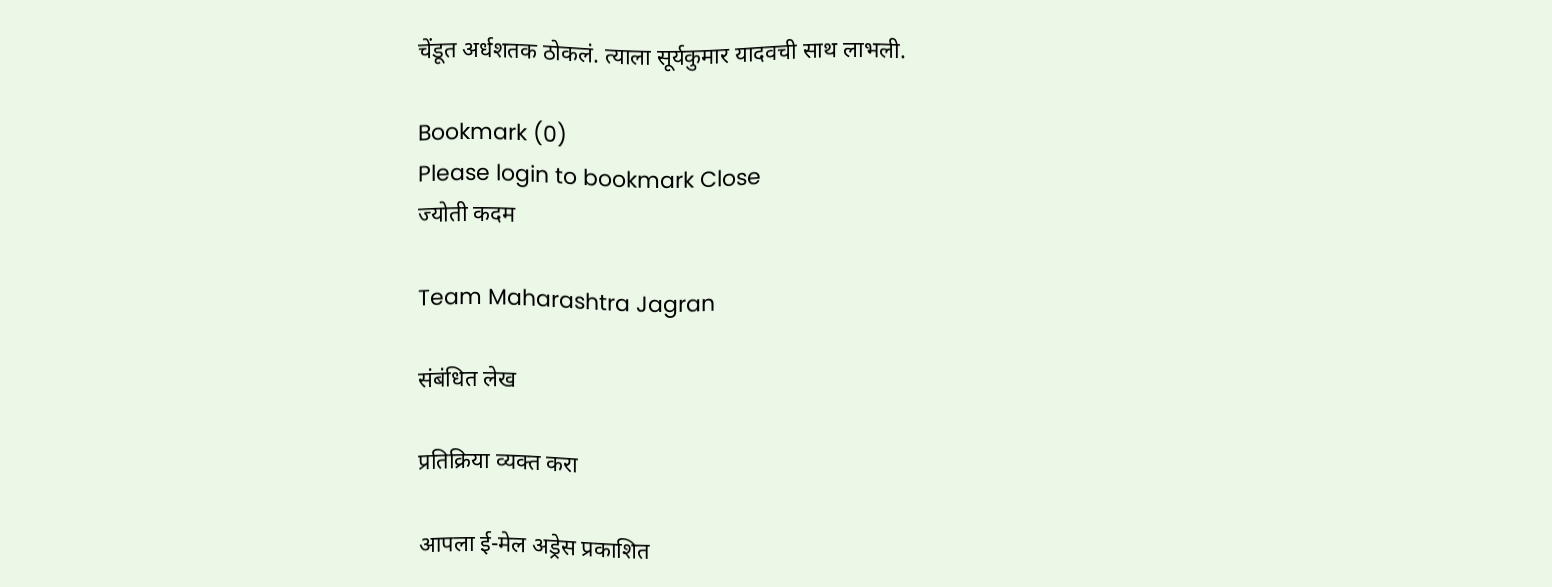चेंडूत अर्धशतक ठोकलं. त्याला सूर्यकुमार यादवची साथ लाभली.

Bookmark (0)
Please login to bookmark Close
ज्योती कदम

Team Maharashtra Jagran

संबंधित लेख

प्रतिक्रिया व्यक्त करा

आपला ई-मेल अड्रेस प्रकाशित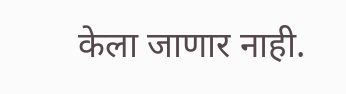केला जाणार नाही.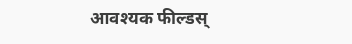आवश्यक फील्डस्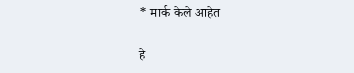* मार्क केले आहेत

हे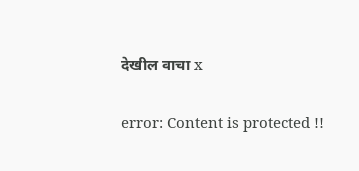देखील वाचा x

error: Content is protected !!